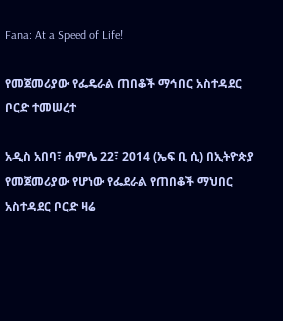Fana: At a Speed of Life!

የመጀመሪያው የፌዴራል ጠበቆች ማኅበር አስተዳደር ቦርድ ተመሠረተ

አዲስ አበባ፣ ሐምሌ 22፣ 2014 (ኤፍ ቢ ሲ) በኢትዮጵያ የመጀመሪያው የሆነው የፌደራል የጠበቆች ማህበር አስተዳደር ቦርድ ዛሬ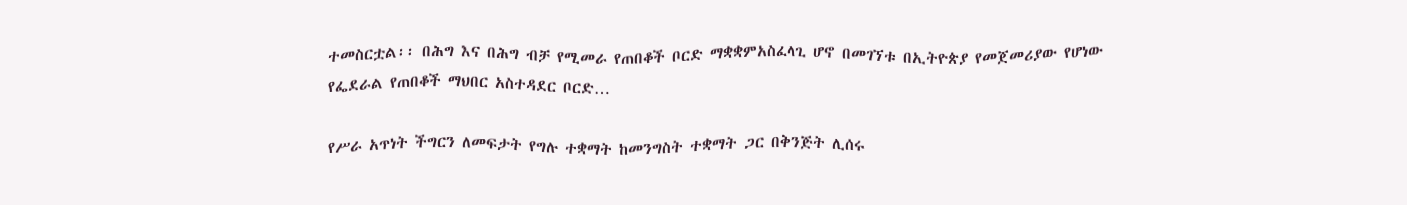ተመስርቷል፡፡ በሕግ እና በሕግ ብቻ የሚመራ የጠበቆች ቦርድ ማቋቋምአስፈላጊ ሆኖ በመገኘቱ በኢትዮጵያ የመጀመሪያው የሆነው የፌደራል የጠበቆች ማህበር አስተዳደር ቦርድ…

የሥራ አጥነት ችግርን ለመፍታት የግሉ ተቋማት ከመንግስት ተቋማት ጋር በቅንጅት ሊሰሩ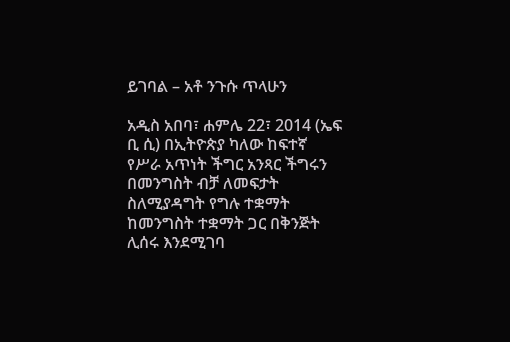ይገባል – አቶ ንጉሱ ጥላሁን

አዲስ አበባ፣ ሐምሌ 22፣ 2014 (ኤፍ ቢ ሲ) በኢትዮጵያ ካለው ከፍተኛ የሥራ አጥነት ችግር አንጻር ችግሩን በመንግስት ብቻ ለመፍታት ስለሚያዳግት የግሉ ተቋማት ከመንግስት ተቋማት ጋር በቅንጅት ሊሰሩ እንደሚገባ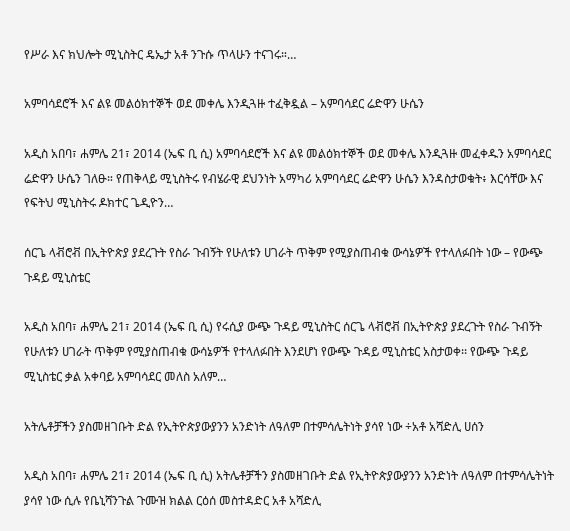የሥራ እና ክህሎት ሚኒስትር ዴኤታ አቶ ንጉሱ ጥላሁን ተናገሩ።…

አምባሳደሮች እና ልዩ መልዕክተኞች ወደ መቀሌ እንዲጓዙ ተፈቅዷል – አምባሳደር ሬድዋን ሁሴን

አዲስ አበባ፣ ሐምሌ 21፣ 2014 (ኤፍ ቢ ሲ) አምባሳደሮች እና ልዩ መልዕክተኞች ወደ መቀሌ እንዲጓዙ መፈቀዱን አምባሳደር ሬድዋን ሁሴን ገለፁ። የጠቅላይ ሚኒስትሩ የብሄራዊ ደህንነት አማካሪ አምባሳደር ሬድዋን ሁሴን እንዳስታወቁት፥ እርሳቸው እና የፍትህ ሚኒስትሩ ዶክተር ጌዲዮን…

ሰርጌ ላቭሮቭ በኢትዮጵያ ያደረጉት የስራ ጉብኝት የሁለቱን ሀገራት ጥቅም የሚያስጠብቁ ውሳኔዎች የተላለፉበት ነው – የውጭ ጉዳይ ሚኒስቴር

አዲስ አበባ፣ ሐምሌ 21፣ 2014 (ኤፍ ቢ ሲ) የሩሲያ ውጭ ጉዳይ ሚኒስትር ሰርጌ ላቭሮቭ በኢትዮጵያ ያደረጉት የስራ ጉብኝት የሁለቱን ሀገራት ጥቅም የሚያስጠብቁ ውሳኔዎች የተላለፉበት እንደሆነ የውጭ ጉዳይ ሚኒስቴር አስታወቀ፡፡ የውጭ ጉዳይ ሚኒስቴር ቃል አቀባይ አምባሳደር መለስ አለም…

አትሌቶቻችን ያስመዘገቡት ድል የኢትዮጵያውያንን አንድነት ለዓለም በተምሳሌትነት ያሳየ ነው ÷አቶ አሻድሊ ሀሰን

አዲስ አበባ፣ ሐምሌ 21፣ 2014 (ኤፍ ቢ ሲ) አትሌቶቻችን ያስመዘገቡት ድል የኢትዮጵያውያንን አንድነት ለዓለም በተምሳሌትነት ያሳየ ነው ሲሉ የቤኒሻንጉል ጉሙዝ ክልል ርዕሰ መስተዳድር አቶ አሻድሊ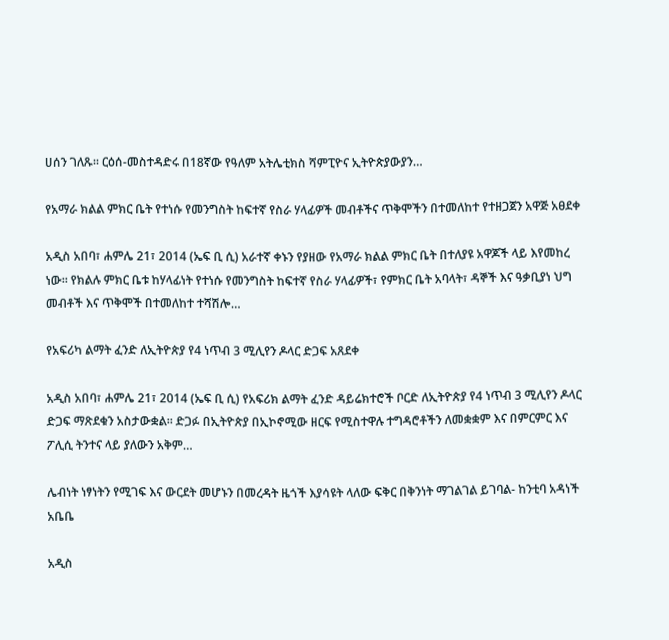ሀሰን ገለጹ፡፡ ርዕሰ-መስተዳድሩ በ18ኛው የዓለም አትሌቲክስ ሻምፒዮና ኢትዮጵያውያን…

የአማራ ክልል ምክር ቤት የተነሱ የመንግስት ከፍተኛ የስራ ሃላፊዎች መብቶችና ጥቅሞችን በተመለከተ የተዘጋጀን አዋጅ አፀደቀ

አዲስ አበባ፣ ሐምሌ 21፣ 2014 (ኤፍ ቢ ሲ) አራተኛ ቀኑን የያዘው የአማራ ክልል ምክር ቤት በተለያዩ አዋጆች ላይ እየመከረ ነው፡፡ የክልሉ ምክር ቤቱ ከሃላፊነት የተነሱ የመንግስት ከፍተኛ የስራ ሃላፊዎች፣ የምክር ቤት አባላት፣ ዳኞች እና ዓቃቢያነ ህግ መብቶች እና ጥቅሞች በተመለከተ ተሻሽሎ…

የአፍሪካ ልማት ፈንድ ለኢትዮጵያ የ4 ነጥብ 3 ሚሊየን ዶላር ድጋፍ አጸደቀ

አዲስ አበባ፣ ሐምሌ 21፣ 2014 (ኤፍ ቢ ሲ) የአፍሪክ ልማት ፈንድ ዳይሬክተሮች ቦርድ ለኢትዮጵያ የ4 ነጥብ 3 ሚሊየን ዶላር ድጋፍ ማጽደቁን አስታውቋል፡፡ ድጋፉ በኢትዮጵያ በኢኮኖሚው ዘርፍ የሚስተዋሉ ተግዳሮቶችን ለመቋቋም እና በምርምር እና ፖሊሲ ትንተና ላይ ያለውን አቅም…

ሌብነት ነፃነትን የሚገፍ እና ውርደት መሆኑን በመረዳት ዜጎች እያሳዩት ላለው ፍቅር በቅንነት ማገልገል ይገባል- ከንቲባ አዳነች አቤቤ

አዲስ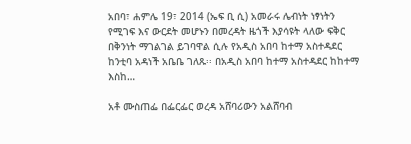አበባ፣ ሐምሌ 19፣ 2014 (ኤፍ ቢ ሲ) አመራሩ ሌብነት ነፃነትን የሚገፍ እና ውርደት መሆኑን በመረዳት ዜጎች እያሳዩት ላለው ፍቅር በቅንነት ማገልገል ይገባዋል ሲሉ የአዲስ አበባ ከተማ አስተዳደር ከንቲባ አዳነች አቤቤ ገለጹ፡፡ በአዲስ አበባ ከተማ አስተዳደር ከከተማ እስከ…

አቶ ሙስጠፌ በፌርፌር ወረዳ አሸባሪውን አልሸባብ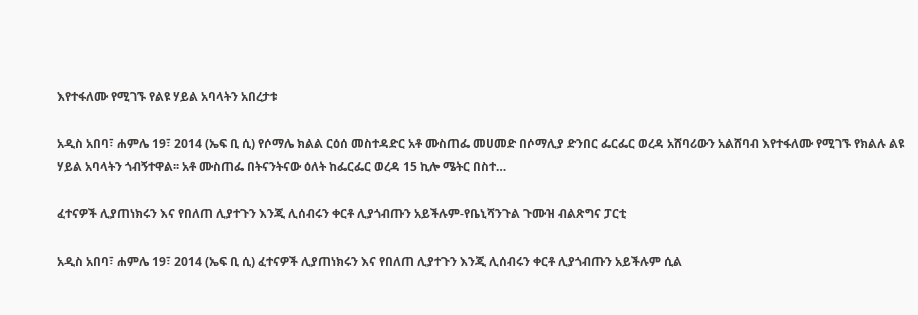እየተፋለሙ የሚገኙ የልዩ ሃይል አባላትን አበረታቱ

አዲስ አበባ፣ ሐምሌ 19፣ 2014 (ኤፍ ቢ ሲ) የሶማሌ ክልል ርዕሰ መስተዳድር አቶ ሙስጠፌ መሀመድ በሶማሊያ ድንበር ፌርፌር ወረዳ አሸባሪውን አልሸባብ እየተፋለሙ የሚገኙ የክልሉ ልዩ ሃይል አባላትን ጎብኝተዋል፡፡ አቶ ሙስጠፌ በትናንትናው ዕለት ከፌርፌር ወረዳ 15 ኪሎ ሜትር በስተ…

ፈተናዎች ሊያጠነክሩን እና የበለጠ ሊያተጉን እንጂ ሊሰብሩን ቀርቶ ሊያጎብጡን አይችሉም-የቤኒሻንጉል ጉሙዝ ብልጽግና ፓርቲ

አዲስ አበባ፣ ሐምሌ 19፣ 2014 (ኤፍ ቢ ሲ) ፈተናዎች ሊያጠነክሩን እና የበለጠ ሊያተጉን እንጂ ሊሰብሩን ቀርቶ ሊያጎብጡን አይችሉም ሲል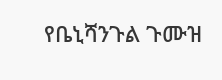የቤኒሻንጉል ጉሙዝ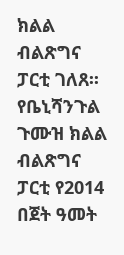ክልል ብልጽግና ፓርቲ ገለጸ፡፡ የቤኒሻንጉል ጉሙዝ ክልል ብልጽግና ፓርቲ የ2014 በጀት ዓመት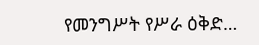የመንግሥት የሥራ ዕቅድ…